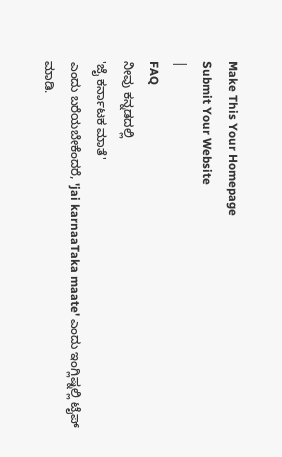Make This Your Homepage
Submit Your Website
|
FAQ
ನೀವು ಕನ್ನಡದಲ್ಲಿ
'ಜೈ ಕರ್ನಾಟಕ ಮಾತೆ'
ಎಂದು ಬರೆಯಬೇಕೆಂದರೆ, 'jai karnaaTaka maate' ಎಂದು ಇಂಗ್ಲಿಷ್ನಲ್ಲಿ ಟೈಪ್ ಮಾಡಿ.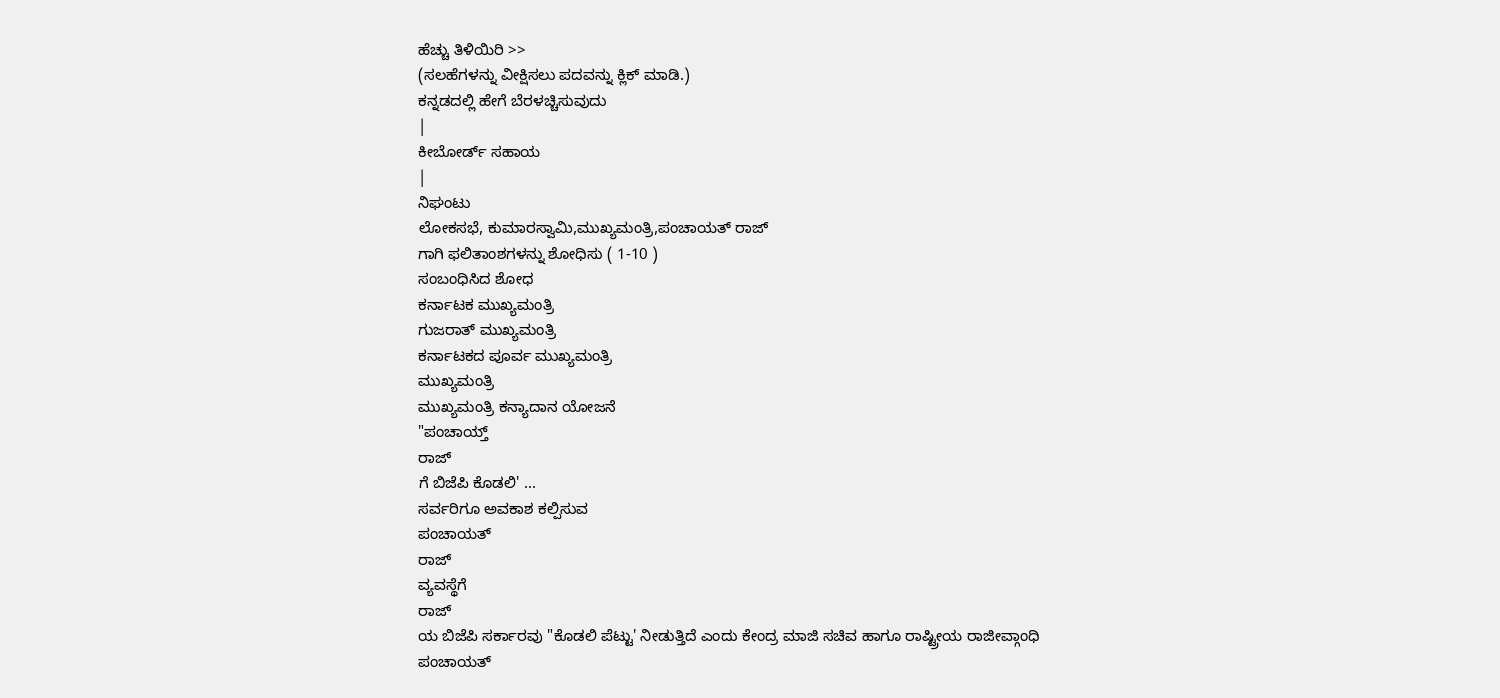ಹೆಚ್ಚು ತಿಳಿಯಿರಿ >>
(ಸಲಹೆಗಳನ್ನು ವೀಕ್ಷಿಸಲು ಪದವನ್ನು ಕ್ಲಿಕ್ ಮಾಡಿ.)
ಕನ್ನಡದಲ್ಲಿ ಹೇಗೆ ಬೆರಳಚ್ಚಿಸುವುದು
|
ಕೀಬೋರ್ಡ್ ಸಹಾಯ
|
ನಿಘಂಟು
ಲೋಕಸಭೆ, ಕುಮಾರಸ್ವಾಮಿ,ಮುಖ್ಯಮಂತ್ರಿ,ಪಂಚಾಯತ್ ರಾಜ್
ಗಾಗಿ ಫಲಿತಾಂಶಗಳನ್ನು ಶೋಧಿಸು ( 1-10 )
ಸಂಬಂಧಿಸಿದ ಶೋಧ
ಕರ್ನಾಟಕ ಮುಖ್ಯಮಂತ್ರಿ
ಗುಜರಾತ್ ಮುಖ್ಯಮಂತ್ರಿ
ಕರ್ನಾಟಕದ ಪೂರ್ವ ಮುಖ್ಯಮಂತ್ರಿ
ಮುಖ್ಯಮಂತ್ರಿ
ಮುಖ್ಯಮಂತ್ರಿ ಕನ್ಯಾದಾನ ಯೋಜನೆ
"ಪಂಚಾಯ್ತ್
ರಾಜ್
ಗೆ ಬಿಜೆಪಿ ಕೊಡಲಿ' ...
ಸರ್ವರಿಗೂ ಅವಕಾಶ ಕಲ್ಪಿಸುವ
ಪಂಚಾಯತ್
ರಾಜ್
ವ್ಯವಸ್ಥೆಗೆ
ರಾಜ್
ಯ ಬಿಜೆಪಿ ಸರ್ಕಾರವು "ಕೊಡಲಿ ಪೆಟ್ಟು' ನೀಡುತ್ತಿದೆ ಎಂದು ಕೇಂದ್ರ ಮಾಜಿ ಸಚಿವ ಹಾಗೂ ರಾಷ್ಟ್ರೀಯ ರಾಜೀವ್ಗಾಂಧಿ
ಪಂಚಾಯತ್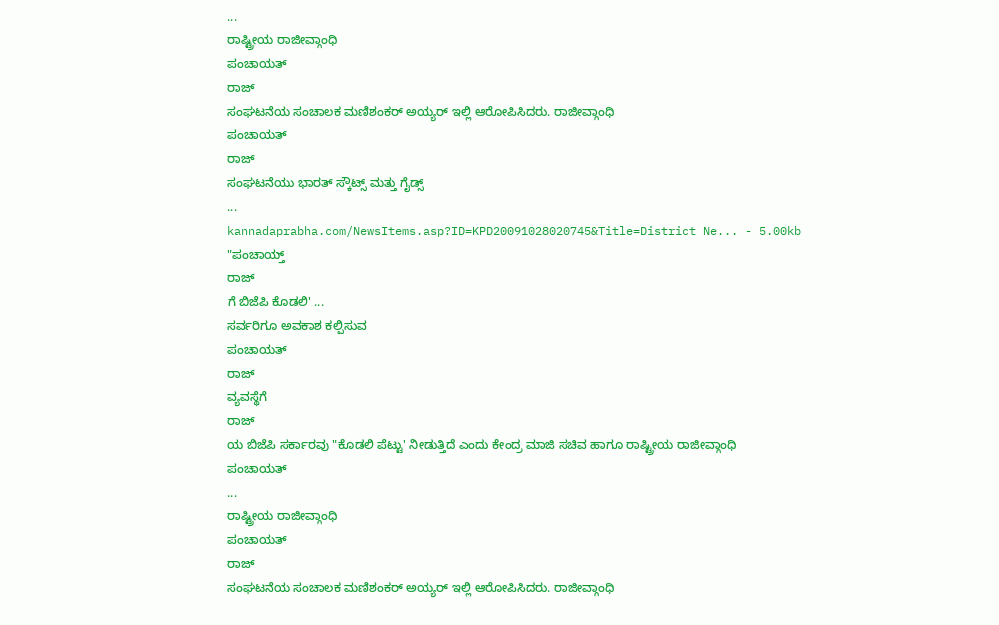...
ರಾಷ್ಟ್ರೀಯ ರಾಜೀವ್ಗಾಂಧಿ
ಪಂಚಾಯತ್
ರಾಜ್
ಸಂಘಟನೆಯ ಸಂಚಾಲಕ ಮಣಿಶಂಕರ್ ಅಯ್ಯರ್ ಇಲ್ಲಿ ಆರೋಪಿಸಿದರು. ರಾಜೀವ್ಗಾಂಧಿ
ಪಂಚಾಯತ್
ರಾಜ್
ಸಂಘಟನೆಯು ಭಾರತ್ ಸ್ಕೌಟ್ಸ್ ಮತ್ತು ಗೈಡ್ಸ್
...
kannadaprabha.com/NewsItems.asp?ID=KPD20091028020745&Title=District Ne... - 5.00kb
"ಪಂಚಾಯ್ತ್
ರಾಜ್
ಗೆ ಬಿಜೆಪಿ ಕೊಡಲಿ' ...
ಸರ್ವರಿಗೂ ಅವಕಾಶ ಕಲ್ಪಿಸುವ
ಪಂಚಾಯತ್
ರಾಜ್
ವ್ಯವಸ್ಥೆಗೆ
ರಾಜ್
ಯ ಬಿಜೆಪಿ ಸರ್ಕಾರವು "ಕೊಡಲಿ ಪೆಟ್ಟು' ನೀಡುತ್ತಿದೆ ಎಂದು ಕೇಂದ್ರ ಮಾಜಿ ಸಚಿವ ಹಾಗೂ ರಾಷ್ಟ್ರೀಯ ರಾಜೀವ್ಗಾಂಧಿ
ಪಂಚಾಯತ್
...
ರಾಷ್ಟ್ರೀಯ ರಾಜೀವ್ಗಾಂಧಿ
ಪಂಚಾಯತ್
ರಾಜ್
ಸಂಘಟನೆಯ ಸಂಚಾಲಕ ಮಣಿಶಂಕರ್ ಅಯ್ಯರ್ ಇಲ್ಲಿ ಆರೋಪಿಸಿದರು. ರಾಜೀವ್ಗಾಂಧಿ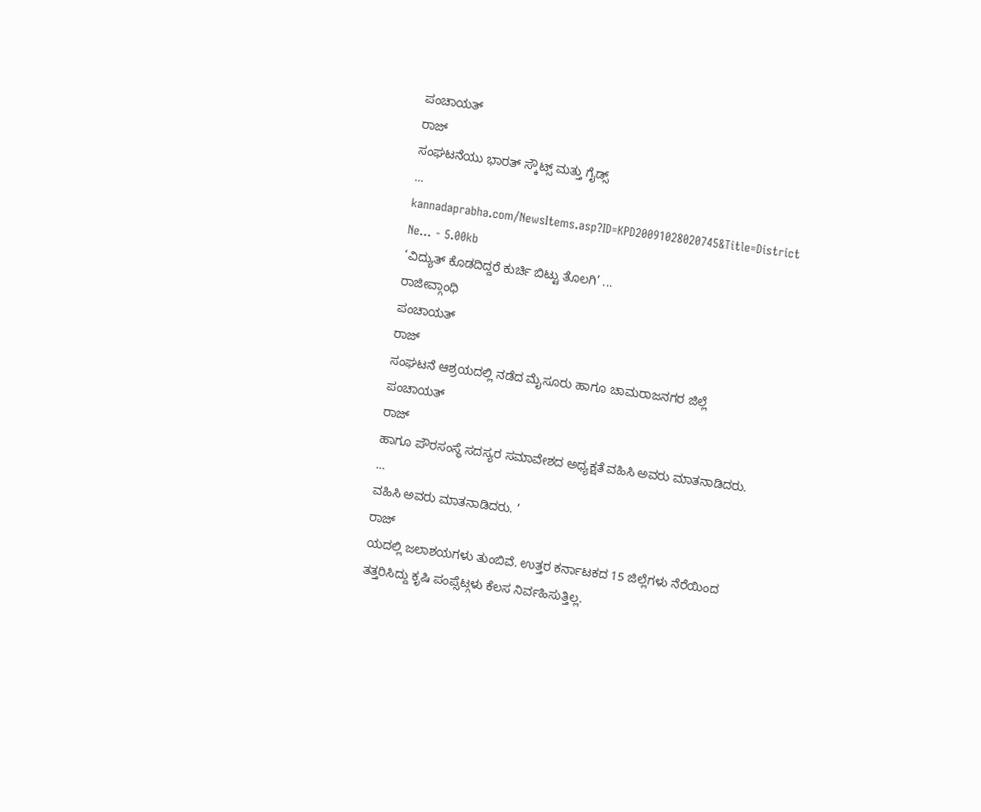ಪಂಚಾಯತ್
ರಾಜ್
ಸಂಘಟನೆಯು ಭಾರತ್ ಸ್ಕೌಟ್ಸ್ ಮತ್ತು ಗೈಡ್ಸ್
...
kannadaprabha.com/NewsItems.asp?ID=KPD20091028020745&Title=District Ne... - 5.00kb
‘ವಿದ್ಯುತ್ ಕೊಡದಿದ್ದರೆ ಕುರ್ಚಿ ಬಿಟ್ಟು ತೊಲಗಿ’ ...
ರಾಜೀವ್ಗಾಂಧಿ
ಪಂಚಾಯತ್
ರಾಜ್
ಸಂಘಟನೆ ಆಶ್ರಯದಲ್ಲಿ ನಡೆದ ಮೈಸೂರು ಹಾಗೂ ಚಾಮರಾಜನಗರ ಜಿಲ್ಲೆ
ಪಂಚಾಯತ್
ರಾಜ್
ಹಾಗೂ ಪೌರಸಂಸ್ಥೆ ಸದಸ್ಯರ ಸಮಾವೇಶದ ಅಧ್ಯಕ್ಷತೆ ವಹಿಸಿ ಅವರು ಮಾತನಾಡಿದರು.
...
ವಹಿಸಿ ಅವರು ಮಾತನಾಡಿದರು. ’
ರಾಜ್
ಯದಲ್ಲಿ ಜಲಾಶಯಗಳು ತುಂಬಿವೆ. ಉತ್ತರ ಕರ್ನಾಟಕದ 15 ಜಿಲ್ಲೆಗಳು ನೆರೆಯಿಂದ ತತ್ತರಿಸಿದ್ದು ಕೃಷಿ ಪಂಪ್ಸೆಟ್ಗಳು ಕೆಲಸ ನಿರ್ವಹಿಸುತ್ತಿಲ್ಲ.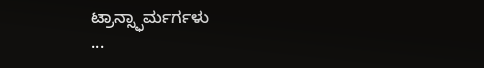ಟ್ರಾನ್ಸ್ಫಾರ್ಮರ್ಗಳು
...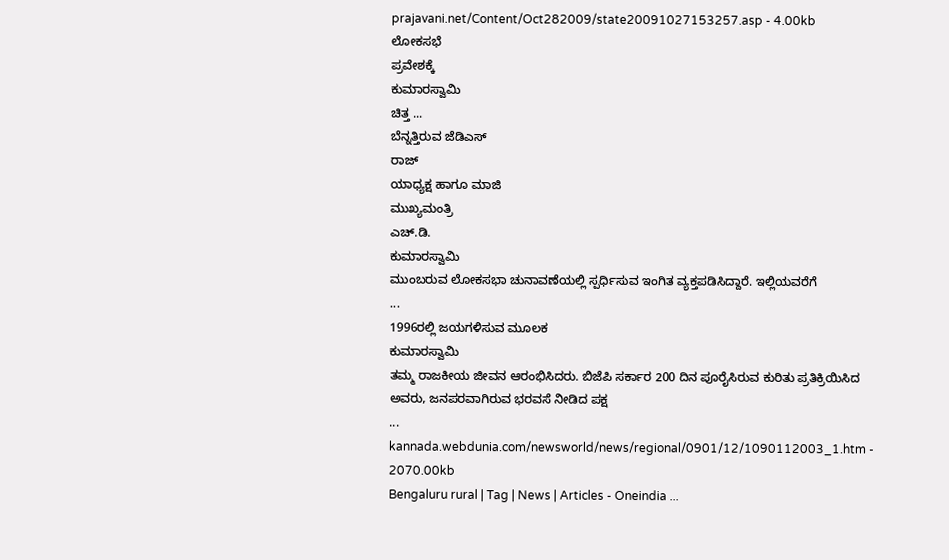prajavani.net/Content/Oct282009/state20091027153257.asp - 4.00kb
ಲೋಕಸಭೆ
ಪ್ರವೇಶಕ್ಕೆ
ಕುಮಾರಸ್ವಾಮಿ
ಚಿತ್ತ ...
ಬೆನ್ನತ್ತಿರುವ ಜೆಡಿಎಸ್
ರಾಜ್
ಯಾಧ್ಯಕ್ಷ ಹಾಗೂ ಮಾಜಿ
ಮುಖ್ಯಮಂತ್ರಿ
ಎಚ್.ಡಿ.
ಕುಮಾರಸ್ವಾಮಿ
ಮುಂಬರುವ ಲೋಕಸಭಾ ಚುನಾವಣೆಯಲ್ಲಿ ಸ್ಪರ್ಧಿಸುವ ಇಂಗಿತ ವ್ಯಕ್ತಪಡಿಸಿದ್ದಾರೆ. ಇಲ್ಲಿಯವರೆಗೆ
...
1996ರಲ್ಲಿ ಜಯಗಳಿಸುವ ಮೂಲಕ
ಕುಮಾರಸ್ವಾಮಿ
ತಮ್ಮ ರಾಜಕೀಯ ಜೀವನ ಆರಂಭಿಸಿದರು. ಬಿಜೆಪಿ ಸರ್ಕಾರ 200 ದಿನ ಪೂರೈಸಿರುವ ಕುರಿತು ಪ್ರತಿಕ್ರಿಯಿಸಿದ ಅವರು, ಜನಪರವಾಗಿರುವ ಭರವಸೆ ನೀಡಿದ ಪಕ್ಷ
...
kannada.webdunia.com/newsworld/news/regional/0901/12/1090112003_1.htm - 2070.00kb
Bengaluru rural | Tag | News | Articles - Oneindia ...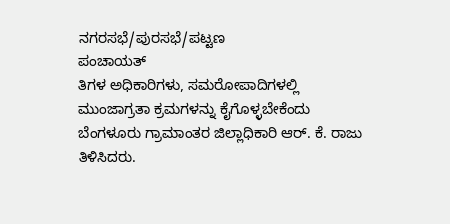ನಗರಸಭೆ/ಪುರಸಭೆ/ಪಟ್ಟಣ
ಪಂಚಾಯತ್
ತಿಗಳ ಅಧಿಕಾರಿಗಳು, ಸಮರೋಪಾದಿಗಳಲ್ಲಿ ಮುಂಜಾಗ್ರತಾ ಕ್ರಮಗಳನ್ನು ಕೈಗೊಳ್ಳಬೇಕೆಂದು ಬೆಂಗಳೂರು ಗ್ರಾಮಾಂತರ ಜಿಲ್ಲಾಧಿಕಾರಿ ಆರ್. ಕೆ. ರಾಜು ತಿಳಿಸಿದರು.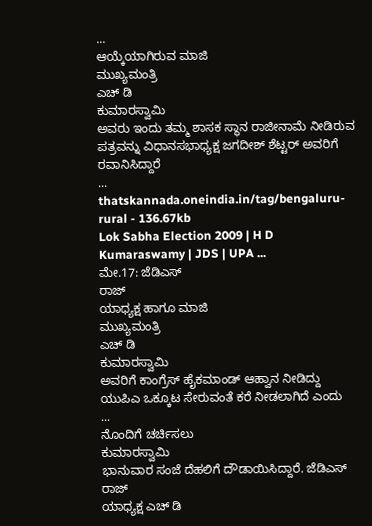...
ಆಯ್ಕೆಯಾಗಿರುವ ಮಾಜಿ
ಮುಖ್ಯಮಂತ್ರಿ
ಎಚ್ ಡಿ
ಕುಮಾರಸ್ವಾಮಿ
ಅವರು ಇಂದು ತಮ್ಮ ಶಾಸಕ ಸ್ಥಾನ ರಾಜೀನಾಮೆ ನೀಡಿರುವ ಪತ್ರವನ್ನು ವಿಧಾನಸಭಾಧ್ಯಕ್ಷ ಜಗದೀಶ್ ಶೆಟ್ಟರ್ ಅವರಿಗೆ ರವಾನಿಸಿದ್ದಾರೆ
...
thatskannada.oneindia.in/tag/bengaluru-rural - 136.67kb
Lok Sabha Election 2009 | H D Kumaraswamy | JDS | UPA ...
ಮೇ.17: ಜೆಡಿಎಸ್
ರಾಜ್
ಯಾಧ್ಯಕ್ಷ ಹಾಗೂ ಮಾಜಿ
ಮುಖ್ಯಮಂತ್ರಿ
ಎಚ್ ಡಿ
ಕುಮಾರಸ್ವಾಮಿ
ಅವರಿಗೆ ಕಾಂಗ್ರೆಸ್ ಹೈಕಮಾಂಡ್ ಆಹ್ವಾನ ನೀಡಿದ್ದು ಯುಪಿಎ ಒಕ್ಕೂಟ ಸೇರುವಂತೆ ಕರೆ ನೀಡಲಾಗಿದೆ ಎಂದು
...
ನೊಂದಿಗೆ ಚರ್ಚಿಸಲು
ಕುಮಾರಸ್ವಾಮಿ
ಭಾನುವಾರ ಸಂಜೆ ದೆಹಲಿಗೆ ದೌಡಾಯಿಸಿದ್ದಾರೆ. ಜೆಡಿಎಸ್
ರಾಜ್
ಯಾಧ್ಯಕ್ಷ ಎಚ್ ಡಿ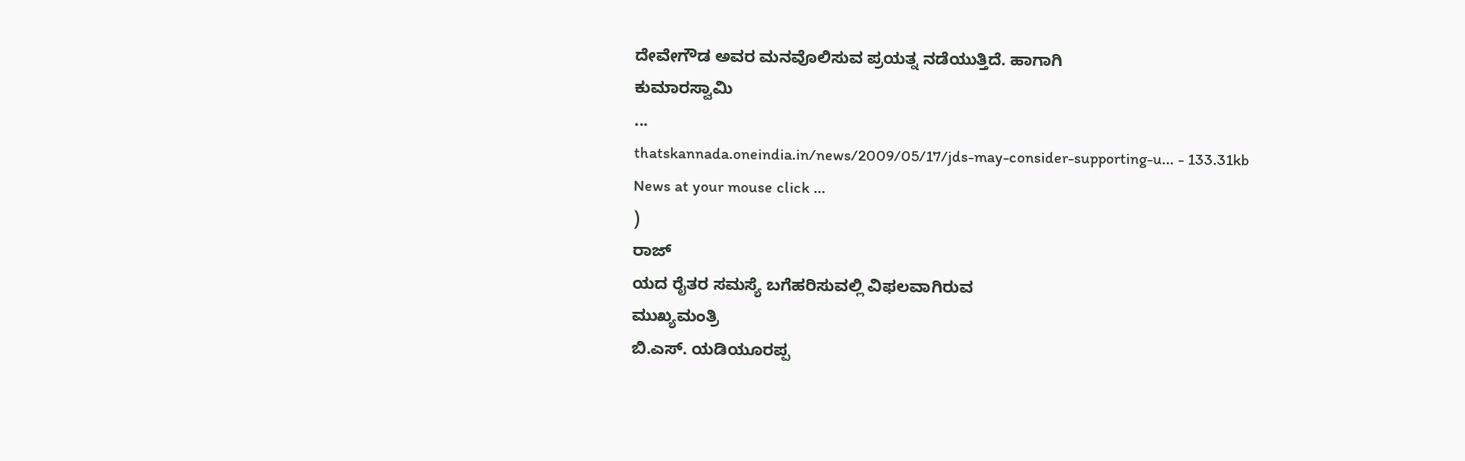ದೇವೇಗೌಡ ಅವರ ಮನವೊಲಿಸುವ ಪ್ರಯತ್ನ ನಡೆಯುತ್ತಿದೆ. ಹಾಗಾಗಿ
ಕುಮಾರಸ್ವಾಮಿ
...
thatskannada.oneindia.in/news/2009/05/17/jds-may-consider-supporting-u... - 133.31kb
News at your mouse click ...
)
ರಾಜ್
ಯದ ರೈತರ ಸಮಸ್ಯೆ ಬಗೆಹರಿಸುವಲ್ಲಿ ವಿಫಲವಾಗಿರುವ
ಮುಖ್ಯಮಂತ್ರಿ
ಬಿ.ಎಸ್. ಯಡಿಯೂರಪ್ಪ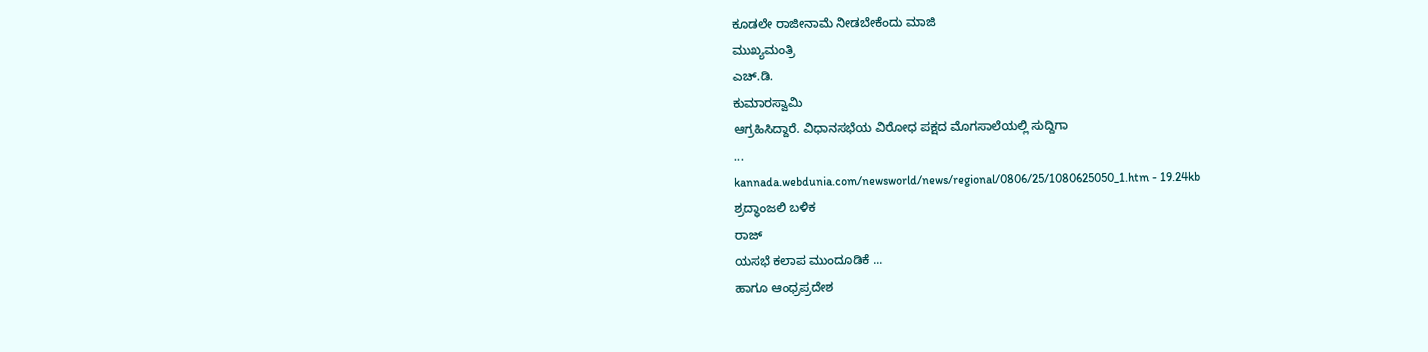ಕೂಡಲೇ ರಾಜೀನಾಮೆ ನೀಡಬೇಕೆಂದು ಮಾಜಿ
ಮುಖ್ಯಮಂತ್ರಿ
ಎಚ್.ಡಿ.
ಕುಮಾರಸ್ವಾಮಿ
ಆಗ್ರಹಿಸಿದ್ದಾರೆ. ವಿಧಾನಸಭೆಯ ವಿರೋಧ ಪಕ್ಷದ ಮೊಗಸಾಲೆಯಲ್ಲಿ ಸುದ್ದಿಗಾ
...
kannada.webdunia.com/newsworld/news/regional/0806/25/1080625050_1.htm - 19.24kb
ಶ್ರದ್ಧಾಂಜಲಿ ಬಳಿಕ
ರಾಜ್
ಯಸಭೆ ಕಲಾಪ ಮುಂದೂಡಿಕೆ ...
ಹಾಗೂ ಆಂಧ್ರಪ್ರದೇಶ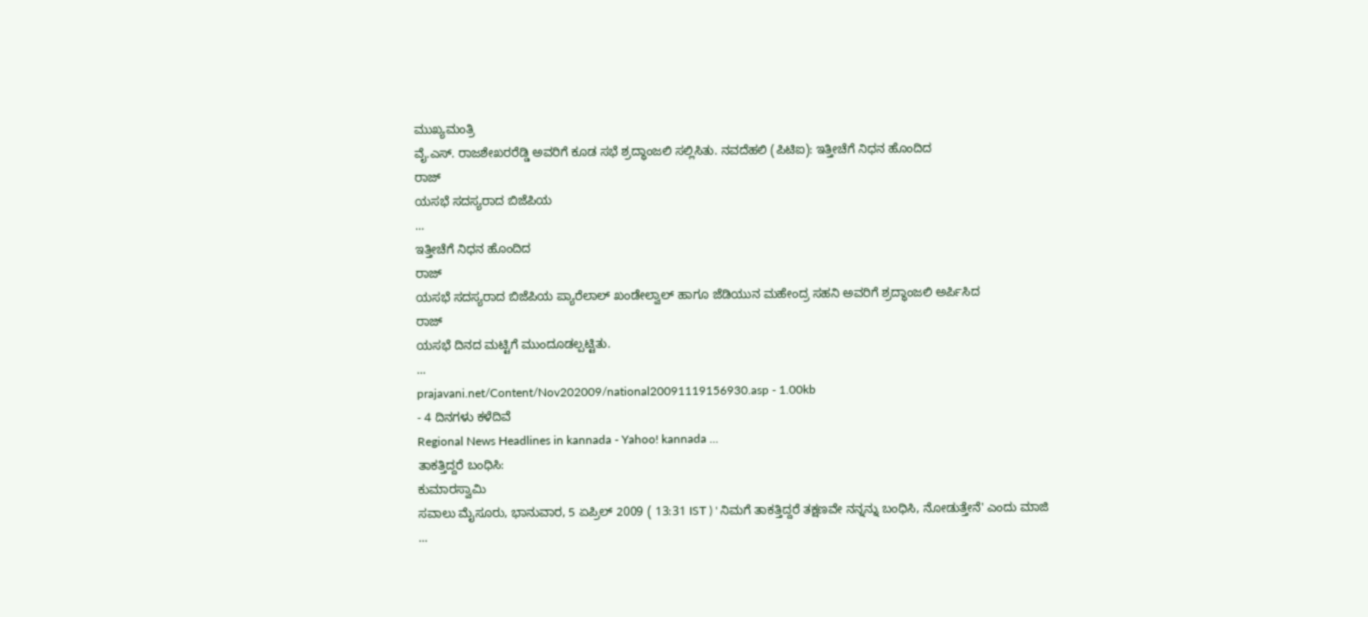ಮುಖ್ಯಮಂತ್ರಿ
ವೈ.ಎಸ್. ರಾಜಶೇಖರರೆಡ್ಡಿ ಅವರಿಗೆ ಕೂಡ ಸಭೆ ಶ್ರದ್ಧಾಂಜಲಿ ಸಲ್ಲಿಸಿತು. ನವದೆಹಲಿ (ಪಿಟಿಐ): ಇತ್ತೀಚೆಗೆ ನಿಧನ ಹೊಂದಿದ
ರಾಜ್
ಯಸಭೆ ಸದಸ್ಯರಾದ ಬಿಜೆಪಿಯ
...
ಇತ್ತೀಚೆಗೆ ನಿಧನ ಹೊಂದಿದ
ರಾಜ್
ಯಸಭೆ ಸದಸ್ಯರಾದ ಬಿಜೆಪಿಯ ಪ್ಯಾರೆಲಾಲ್ ಖಂಡೇಲ್ವಾಲ್ ಹಾಗೂ ಜೆಡಿಯುನ ಮಹೇಂದ್ರ ಸಹನಿ ಅವರಿಗೆ ಶ್ರದ್ಧಾಂಜಲಿ ಅರ್ಪಿಸಿದ
ರಾಜ್
ಯಸಭೆ ದಿನದ ಮಟ್ಟಿಗೆ ಮುಂದೂಡಲ್ಪಟ್ಟಿತು.
...
prajavani.net/Content/Nov202009/national20091119156930.asp - 1.00kb
- 4 ದಿನಗಳು ಕಳೆದಿವೆ
Regional News Headlines in kannada - Yahoo! kannada ...
ತಾಕತ್ತಿದ್ದರೆ ಬಂಧಿಸಿ:
ಕುಮಾರಸ್ವಾಮಿ
ಸವಾಲು ಮೈಸೂರು, ಭಾನುವಾರ, 5 ಏಪ್ರಿಲ್ 2009 ( 13:31 IST ) ' ನಿಮಗೆ ತಾಕತ್ತಿದ್ದರೆ ತಕ್ಷಣವೇ ನನ್ನನ್ನು ಬಂಧಿಸಿ, ನೋಡುತ್ತೇನೆ' ಎಂದು ಮಾಜಿ
...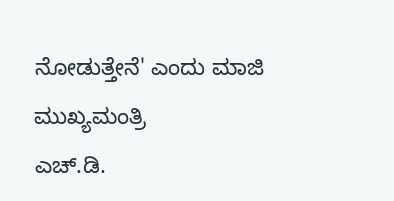ನೋಡುತ್ತೇನೆ' ಎಂದು ಮಾಜಿ
ಮುಖ್ಯಮಂತ್ರಿ
ಎಚ್.ಡಿ.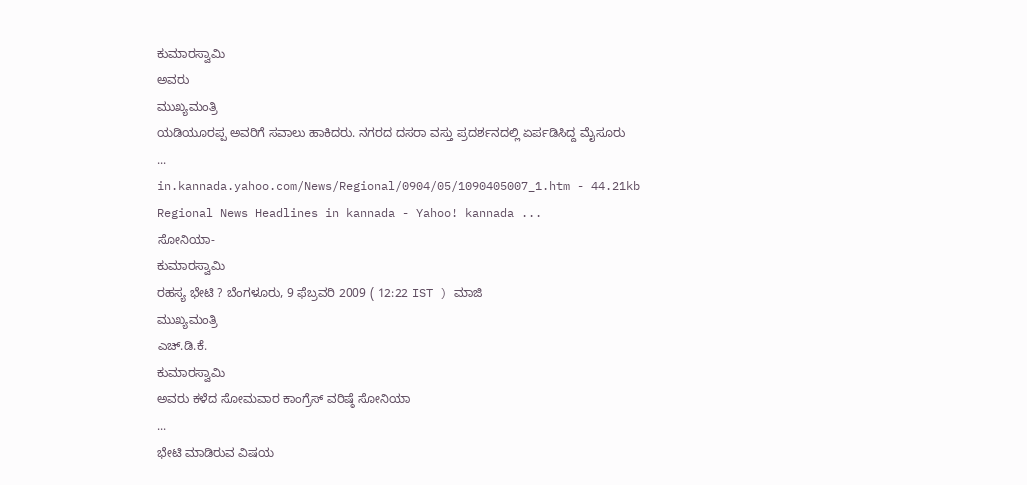ಕುಮಾರಸ್ವಾಮಿ
ಅವರು
ಮುಖ್ಯಮಂತ್ರಿ
ಯಡಿಯೂರಪ್ಪ ಅವರಿಗೆ ಸವಾಲು ಹಾಕಿದರು. ನಗರದ ದಸರಾ ವಸ್ತು ಪ್ರದರ್ಶನದಲ್ಲಿ ಏರ್ಪಡಿಸಿದ್ದ ಮೈಸೂರು
...
in.kannada.yahoo.com/News/Regional/0904/05/1090405007_1.htm - 44.21kb
Regional News Headlines in kannada - Yahoo! kannada ...
ಸೋನಿಯಾ-
ಕುಮಾರಸ್ವಾಮಿ
ರಹಸ್ಯ ಭೇಟಿ ? ಬೆಂಗಳೂರು, 9 ಫೆಬ್ರವರಿ 2009 ( 12:22 IST ) ಮಾಜಿ
ಮುಖ್ಯಮಂತ್ರಿ
ಎಚ್.ಡಿ.ಕೆ.
ಕುಮಾರಸ್ವಾಮಿ
ಅವರು ಕಳೆದ ಸೋಮವಾರ ಕಾಂಗ್ರೆಸ್ ವರಿಷ್ಠೆ ಸೋನಿಯಾ
...
ಭೇಟಿ ಮಾಡಿರುವ ವಿಷಯ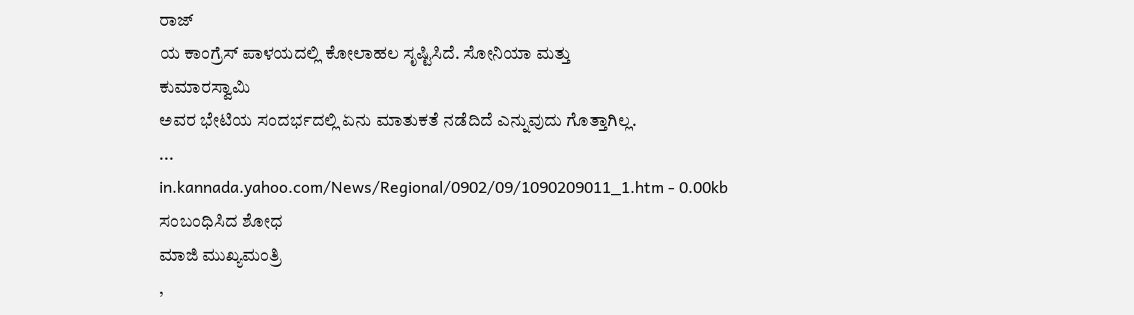ರಾಜ್
ಯ ಕಾಂಗ್ರೆಸ್ ಪಾಳಯದಲ್ಲಿ ಕೋಲಾಹಲ ಸೃಷ್ಟಿಸಿದೆ. ಸೋನಿಯಾ ಮತ್ತು
ಕುಮಾರಸ್ವಾಮಿ
ಅವರ ಭೇಟಿಯ ಸಂದರ್ಭದಲ್ಲಿ ಏನು ಮಾತುಕತೆ ನಡೆದಿದೆ ಎನ್ನುವುದು ಗೊತ್ತಾಗಿಲ್ಲ.
...
in.kannada.yahoo.com/News/Regional/0902/09/1090209011_1.htm - 0.00kb
ಸಂಬಂಧಿಸಿದ ಶೋಧ
ಮಾಜಿ ಮುಖ್ಯಮಂತ್ರಿ
,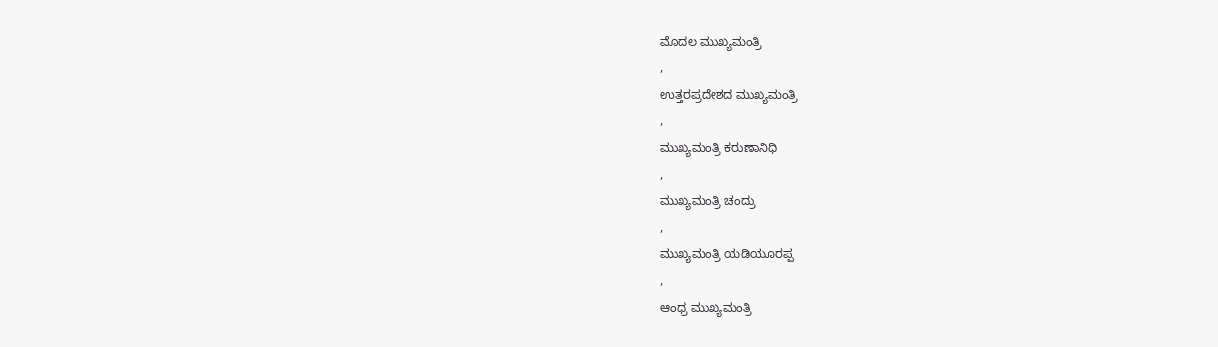ಮೊದಲ ಮುಖ್ಯಮಂತ್ರಿ
,
ಉತ್ತರಪ್ರದೇಶದ ಮುಖ್ಯಮಂತ್ರಿ
,
ಮುಖ್ಯಮಂತ್ರಿ ಕರುಣಾನಿಧಿ
,
ಮುಖ್ಯಮಂತ್ರಿ ಚಂದ್ರು
,
ಮುಖ್ಯಮಂತ್ರಿ ಯಡಿಯೂರಪ್ಪ
,
ಆಂಧ್ರ ಮುಖ್ಯಮಂತ್ರಿ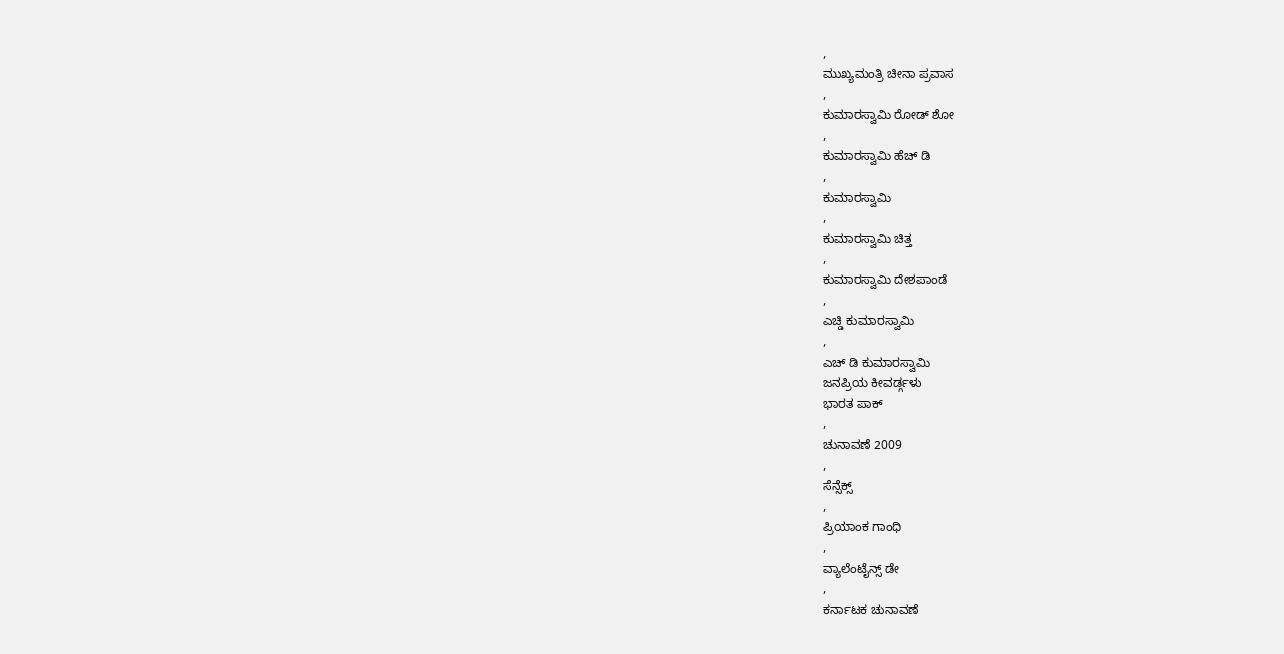,
ಮುಖ್ಯಮಂತ್ರಿ ಚೀನಾ ಪ್ರವಾಸ
,
ಕುಮಾರಸ್ವಾಮಿ ರೋಡ್ ಶೋ
,
ಕುಮಾರಸ್ವಾಮಿ ಹೆಚ್ ಡಿ
,
ಕುಮಾರಸ್ವಾಮಿ
,
ಕುಮಾರಸ್ವಾಮಿ ಚಿತ್ತ
,
ಕುಮಾರಸ್ವಾಮಿ ದೇಶಪಾಂಡೆ
,
ಎಚ್ಡಿ ಕುಮಾರಸ್ವಾಮಿ
,
ಎಚ್ ಡಿ ಕುಮಾರಸ್ವಾಮಿ
ಜನಪ್ರಿಯ ಕೀವರ್ಡ್ಗಳು
ಭಾರತ ಪಾಕ್
,
ಚುನಾವಣೆ 2009
,
ಸೆನ್ಸೆಕ್ಸ್
,
ಪ್ರಿಯಾಂಕ ಗಾಂಧಿ
,
ವ್ಯಾಲೆಂಟೈನ್ಸ್ ಡೇ
,
ಕರ್ನಾಟಕ ಚುನಾವಣೆ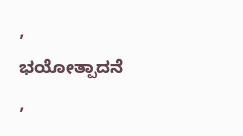,
ಭಯೋತ್ಪಾದನೆ
,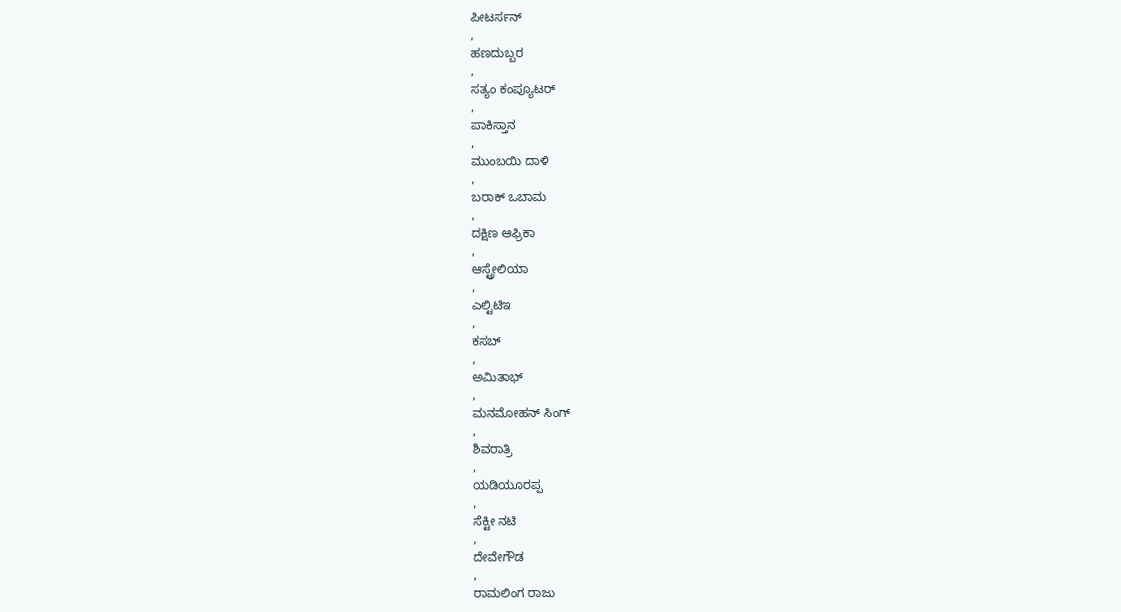ಪೀಟರ್ಸನ್
,
ಹಣದುಬ್ಬರ
,
ಸತ್ಯಂ ಕಂಪ್ಯೂಟರ್
,
ಪಾಕಿಸ್ತಾನ
,
ಮುಂಬಯಿ ದಾಳಿ
,
ಬರಾಕ್ ಒಬಾಮ
,
ದಕ್ಷಿಣ ಆಫ್ರಿಕಾ
,
ಆಸ್ಟ್ರೇಲಿಯಾ
,
ಎಲ್ಟಿಟಿಇ
,
ಕಸಬ್
,
ಅಮಿತಾಭ್
,
ಮನಮೋಹನ್ ಸಿಂಗ್
,
ಶಿವರಾತ್ರಿ
,
ಯಡಿಯೂರಪ್ಪ
,
ಸೆಕ್ಟೀ ನಟಿ
,
ದೇವೇಗೌಡ
,
ರಾಮಲಿಂಗ ರಾಜು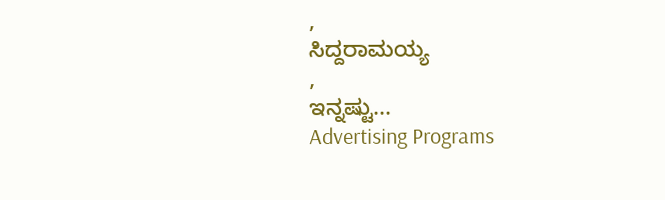,
ಸಿದ್ದರಾಮಯ್ಯ
,
ಇನ್ನಷ್ಟು...
Advertising Programs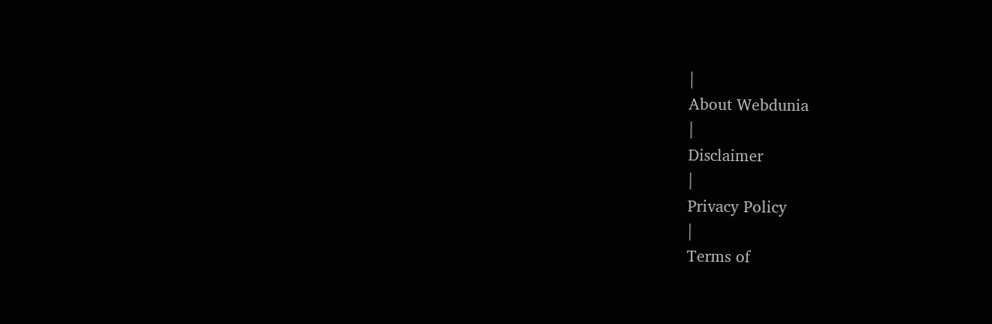|
About Webdunia
|
Disclaimer
|
Privacy Policy
|
Terms of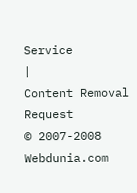Service
|
Content Removal Request
© 2007-2008 Webdunia.com